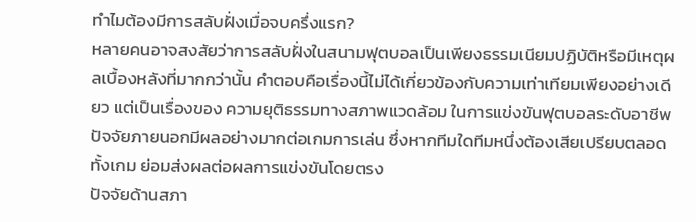ทำไมต้องมีการสลับฝั่งเมื่อจบครึ่งแรก?
หลายคนอาจสงสัยว่าการสลับฝั่งในสนามฟุตบอลเป็นเพียงธรรมเนียมปฏิบัติหรือมีเหตุผลเบื้องหลังที่มากกว่านั้น คำตอบคือเรื่องนี้ไม่ได้เกี่ยวข้องกับความเท่าเทียมเพียงอย่างเดียว แต่เป็นเรื่องของ ความยุติธรรมทางสภาพแวดล้อม ในการแข่งขันฟุตบอลระดับอาชีพ ปัจจัยภายนอกมีผลอย่างมากต่อเกมการเล่น ซึ่งหากทีมใดทีมหนึ่งต้องเสียเปรียบตลอดทั้งเกม ย่อมส่งผลต่อผลการแข่งขันโดยตรง
ปัจจัยด้านสภา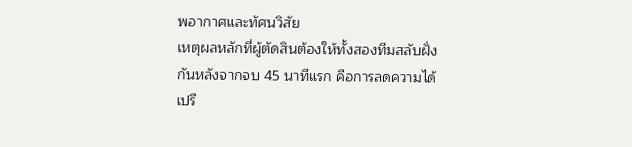พอากาศและทัศนวิสัย
เหตุผลหลักที่ผู้ตัดสินต้องให้ทั้งสองทีมสลับฝั่งกันหลังจากจบ 45 นาทีแรก คือการลดความได้เปรี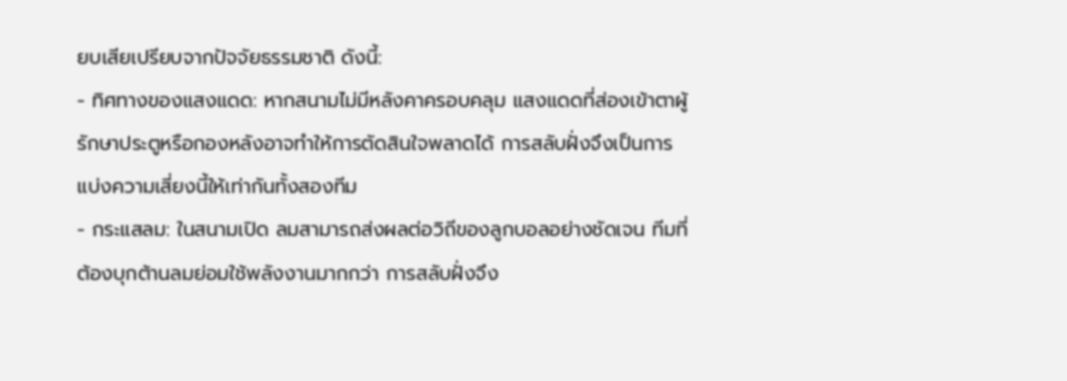ยบเสียเปรียบจากปัจจัยธรรมชาติ ดังนี้:
- ทิศทางของแสงแดด: หากสนามไม่มีหลังคาครอบคลุม แสงแดดที่ส่องเข้าตาผู้รักษาประตูหรือกองหลังอาจทำให้การตัดสินใจพลาดได้ การสลับฝั่งจึงเป็นการแบ่งความเสี่ยงนี้ให้เท่ากันทั้งสองทีม
- กระแสลม: ในสนามเปิด ลมสามารถส่งผลต่อวิถีของลูกบอลอย่างชัดเจน ทีมที่ต้องบุกต้านลมย่อมใช้พลังงานมากกว่า การสลับฝั่งจึง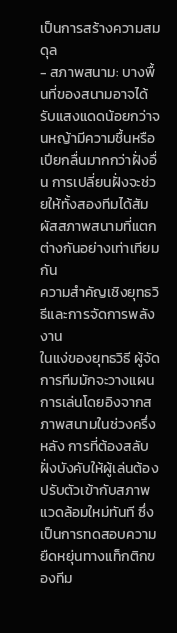เป็นการสร้างความสมดุล
- สภาพสนาม: บางพื้นที่ของสนามอาจได้รับแสงแดดน้อยกว่าจนหญ้ามีความชื้นหรือเปียกลื่นมากกว่าฝั่งอื่น การเปลี่ยนฝั่งจะช่วยให้ทั้งสองทีมได้สัมผัสสภาพสนามที่แตกต่างกันอย่างเท่าเทียมกัน
ความสำคัญเชิงยุทธวิธีและการจัดการพลังงาน
ในแง่ของยุทธวิธี ผู้จัดการทีมมักจะวางแผนการเล่นโดยอิงจากสภาพสนามในช่วงครึ่งหลัง การที่ต้องสลับฝั่งบังคับให้ผู้เล่นต้องปรับตัวเข้ากับสภาพแวดล้อมใหม่ทันที ซึ่งเป็นการทดสอบความยืดหยุ่นทางแท็กติกของทีม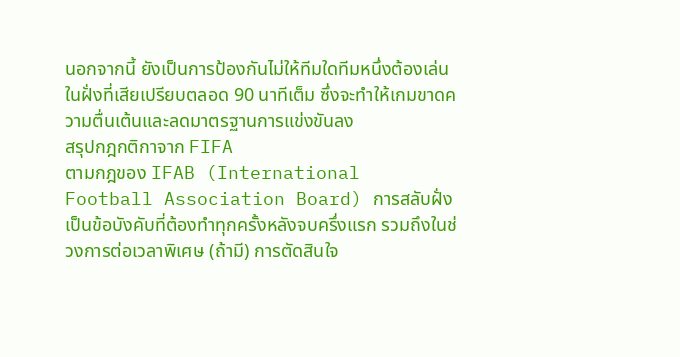นอกจากนี้ ยังเป็นการป้องกันไม่ให้ทีมใดทีมหนึ่งต้องเล่นในฝั่งที่เสียเปรียบตลอด 90 นาทีเต็ม ซึ่งจะทำให้เกมขาดความตื่นเต้นและลดมาตรฐานการแข่งขันลง
สรุปกฎกติกาจาก FIFA
ตามกฎของ IFAB (International Football Association Board) การสลับฝั่งเป็นข้อบังคับที่ต้องทำทุกครั้งหลังจบครึ่งแรก รวมถึงในช่วงการต่อเวลาพิเศษ (ถ้ามี) การตัดสินใจ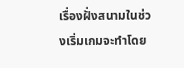เรื่องฝั่งสนามในช่วงเริ่มเกมจะทำโดย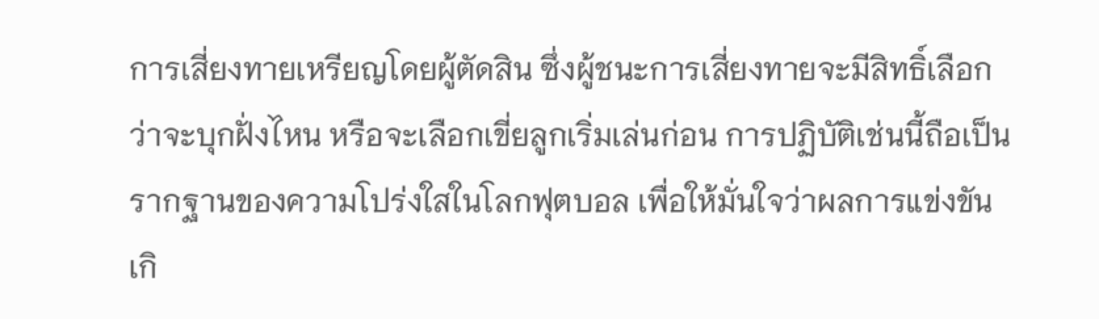การเสี่ยงทายเหรียญโดยผู้ตัดสิน ซึ่งผู้ชนะการเสี่ยงทายจะมีสิทธิ์เลือกว่าจะบุกฝั่งไหน หรือจะเลือกเขี่ยลูกเริ่มเล่นก่อน การปฏิบัติเช่นนี้ถือเป็นรากฐานของความโปร่งใสในโลกฟุตบอล เพื่อให้มั่นใจว่าผลการแข่งขันเกิ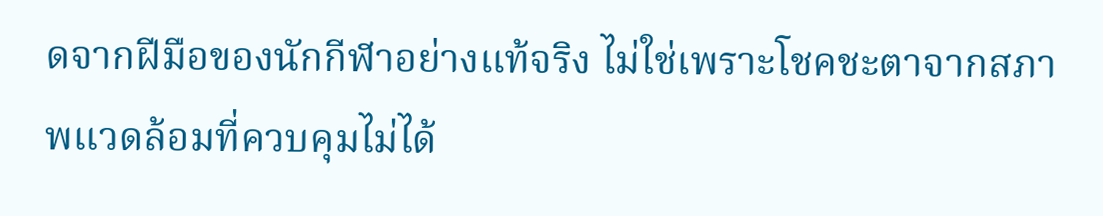ดจากฝีมือของนักกีฬาอย่างแท้จริง ไม่ใช่เพราะโชคชะตาจากสภาพแวดล้อมที่ควบคุมไม่ได้